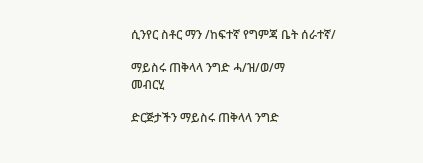ሲንየር ስቶር ማን /ከፍተኛ የግምጃ ቤት ሰራተኛ/

ማይስሩ ጠቅላላ ንግድ ሓ/ዝ/ወ/ማ
መብርሂ

ድርጅታችን ማይስሩ ጠቅላላ ንግድ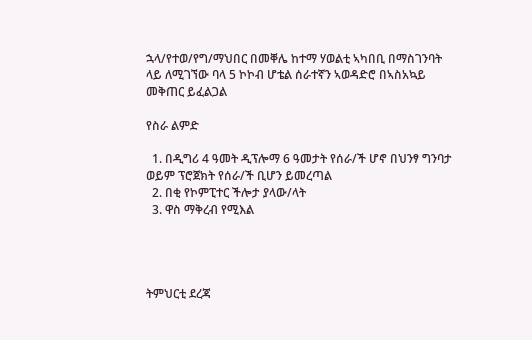ኋላ/የተወ/የግ/ማህበር በመቐሌ ከተማ ሃወልቲ ኣካበቢ በማስገንባት ላይ ለሚገኘው ባላ 5 ኮኮብ ሆቴል ሰራተኛን ኣወዳድሮ በኣስአኳይ መቅጠር ይፈልጋል

የስራ ልምድ

  1. በዲግሪ 4 ዓመት ዲፕሎማ 6 ዓመታት የሰራ/ች ሆኖ በህንፃ ግንባታ ወይም ፕሮጀክት የሰራ/ች ቢሆን ይመረጣል
  2. በቂ የኮምፒተር ችሎታ ያላው/ላት
  3. ዋስ ማቅረብ የሚእል




ትምህርቲ ደረጃ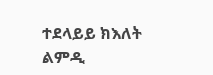ተደላይይ ክእለት
ልምዲ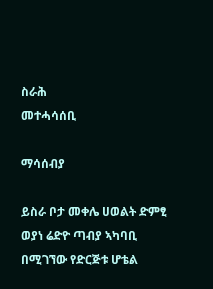ስራሕ
መተሓሳሰቢ

ማሳሰብያ

ይስራ ቦታ መቀሌ ሀወልት ድምፂ ወያነ ሬድዮ ጣብያ ኣካባቢ በሚገኘው የድርጅቱ ሆቴል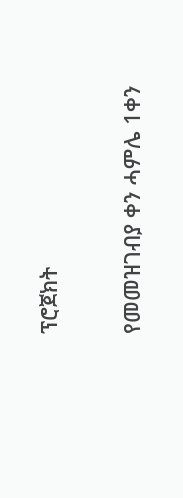ፕሮጀክት

የመመዝገብያ ቀን ሓምሌ 1ቀን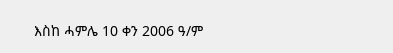እስከ ሓምሌ 10 ቀን 2006 ዓ/ም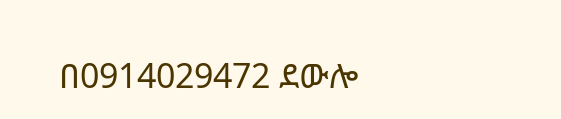በ0914029472 ደውሎ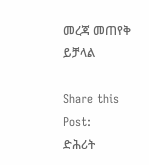መረጃ መጠየቅ ይቻላል

Share this Post:
ድሕሪት